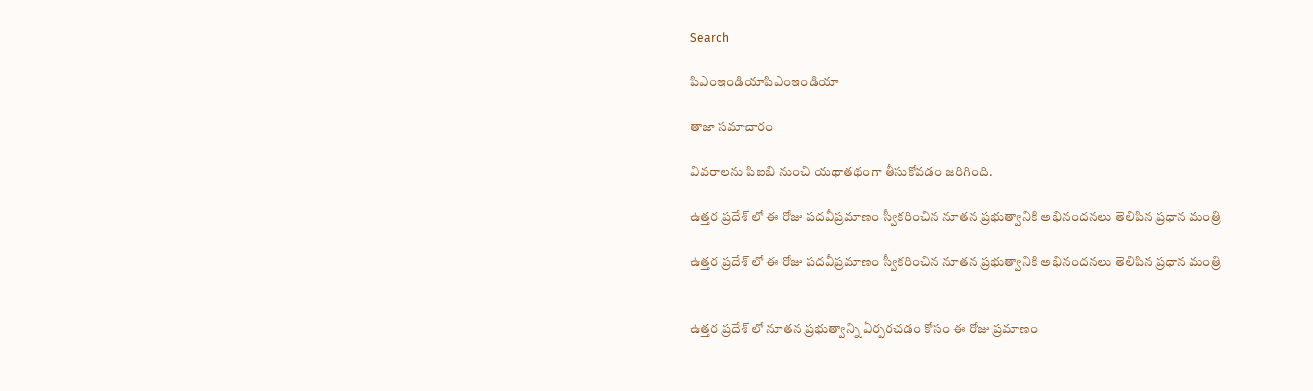Search

పిఎంఇండియాపిఎంఇండియా

తాజా స‌మాచారం

వివరాలను పిఐబి నుంచి యథాతథంగా తీసుకోవడం జరిగింది.

ఉత్తర ప్రదేశ్ లో ఈ రోజు పదవీప్రమాణం స్వీకరించిన నూతన ప్రభుత్వానికి అభినందనలు తెలిపిన ప్ర‌ధాన మంత్రి

ఉత్తర ప్రదేశ్ లో ఈ రోజు పదవీప్రమాణం స్వీకరించిన నూతన ప్రభుత్వానికి అభినందనలు తెలిపిన ప్ర‌ధాన మంత్రి


ఉత్తర ప్రదేశ్ లో నూతన ప్రభుత్వాన్ని ఏర్పరచడం కోసం ఈ రోజు ప్రమాణం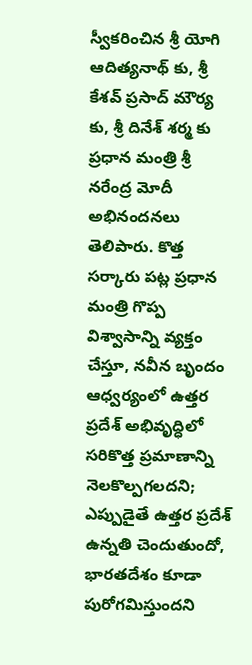స్వీకరించిన శ్రీ యోగి ఆదిత్యనాథ్ కు, శ్రీ కేశవ్ ప్రసాద్ మౌర్య కు, శ్రీ దినేశ్ శర్మ కు ప్ర‌ధాన మంత్రి శ్రీ న‌రేంద్ర మోదీ అభినందనలు తెలిపారు. కొత్త సర్కారు పట్ల ప్రధాన మంత్రి గొప్ప విశ్వాసాన్ని వ్యక్తం చేస్తూ, నవీన బృందం ఆధ్వర్యంలో ఉత్తర ప్రదేశ్ అభివృద్ధిలో సరికొత్త ప్రమాణాన్ని నెలకొల్పగలదని; ఎప్పుడైతే ఉత్తర ప్రదేశ్ ఉన్నతి చెందుతుందో, భారతదేశం కూడా పురోగమిస్తుందని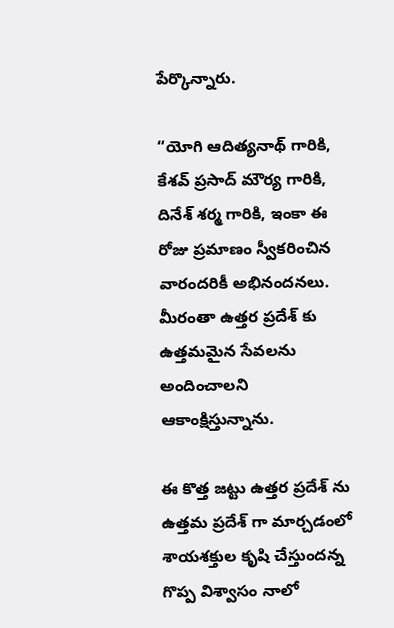పేర్కొన్నారు.

“యోగి ఆదిత్యనాథ్ గారికి, కేశవ్ ప్రసాద్ మౌర్య గారికి, దినేశ్ శర్మ గారికి, ఇంకా ఈ రోజు ప్రమాణం స్వీకరించిన వారందరికీ అభినందనలు. మీరంతా ఉత్తర ప్రదేశ్ కు ఉత్తమమైన సేవలను అందించాలని ఆకాంక్షిస్తున్నాను.

ఈ కొత్త జట్టు ఉత్తర ప్రదేశ్ ను ఉత్తమ ప్రదేశ్ గా మార్చడంలో శాయశక్తుల కృషి చేస్తుందన్న గొప్ప విశ్వాసం నాలో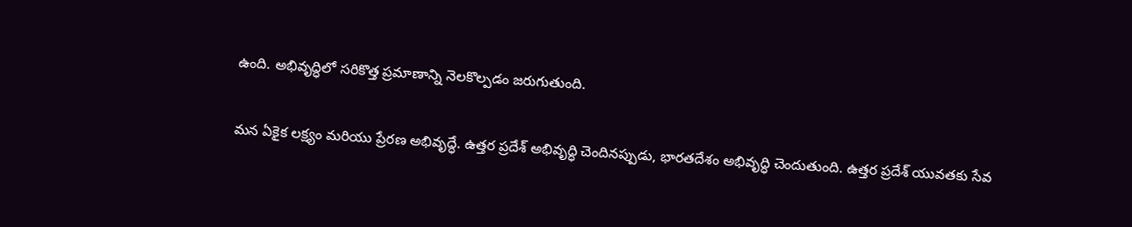ఉంది. అభివృద్ధిలో సరికొత్త ప్రమాణాన్ని నెలకొల్పడం జరుగుతుంది.

మన ఏకైక లక్ష్యం మరియు ప్రేరణ అభివృద్ధే. ఉత్తర ప్రదేశ్ అభివృద్ధి చెందినప్పుడు, భారతదేశం అభివృద్ధి చెందుతుంది. ఉత్తర ప్రదేశ్ యువతకు సేవ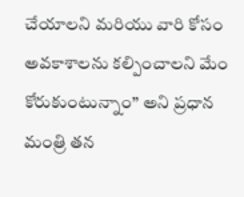చేయాలని మరియు వారి కోసం అవకాశాలను కల్పించాలని మేం కోరుకుంటున్నాం” అని ప్రధాన మంత్రి తన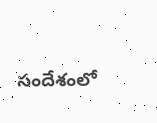సందేశంలో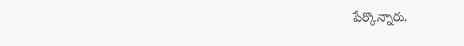పేర్కొన్నారు.